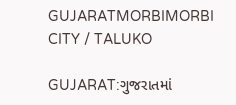GUJARATMORBIMORBI CITY / TALUKO

GUJARAT:ગુજરાતમાં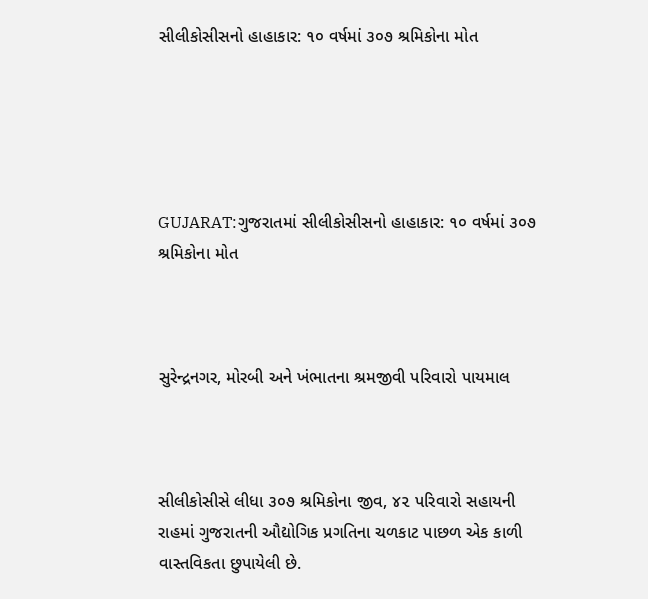સીલીકોસીસનો હાહાકાર: ૧૦ વર્ષમાં ૩૦૭ શ્રમિકોના મોત





GUJARAT:ગુજરાતમાં સીલીકોસીસનો હાહાકાર: ૧૦ વર્ષમાં ૩૦૭ શ્રમિકોના મોત



સુરેન્દ્રનગર, મોરબી અને ખંભાતના શ્રમજીવી પરિવારો પાયમાલ



સીલીકોસીસે લીધા ૩૦૭ શ્રમિકોના જીવ, ૪૨ પરિવારો સહાયની રાહમાં ગુજરાતની ઔદ્યોગિક પ્રગતિના ચળકાટ પાછળ એક કાળી વાસ્તવિકતા છુપાયેલી છે.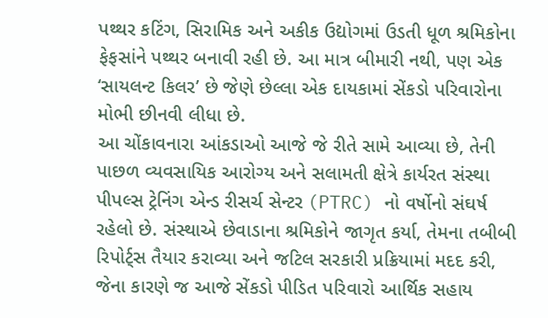પથ્થર કટિંગ, સિરામિક અને અકીક ઉદ્યોગમાં ઉડતી ધૂળ શ્રમિકોના ફેફસાંને પથ્થર બનાવી રહી છે. આ માત્ર બીમારી નથી, પણ એક ‘સાયલન્ટ કિલર’ છે જેણે છેલ્લા એક દાયકામાં સેંકડો પરિવારોના મોભી છીનવી લીધા છે.
આ ચોંકાવનારા આંકડાઓ આજે જે રીતે સામે આવ્યા છે, તેની પાછળ વ્યવસાયિક આરોગ્ય અને સલામતી ક્ષેત્રે કાર્યરત સંસ્થા પીપલ્સ ટ્રેનિંગ એન્ડ રીસર્ચ સેન્ટર (PTRC) નો વર્ષોનો સંઘર્ષ રહેલો છે. સંસ્થાએ છેવાડાના શ્રમિકોને જાગૃત કર્યા, તેમના તબીબી રિપોર્ટ્સ તૈયાર કરાવ્યા અને જટિલ સરકારી પ્રક્રિયામાં મદદ કરી, જેના કારણે જ આજે સેંકડો પીડિત પરિવારો આર્થિક સહાય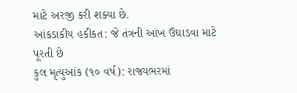માટે અરજી કરી શક્યા છે.
આંકડાકીય હકીકત: જે તંત્રની આંખ ઉઘાડવા માટે પૂરતી છે
કુલ મૃત્યુઆંક (૧૦ વર્ષ): રાજ્યભરમાં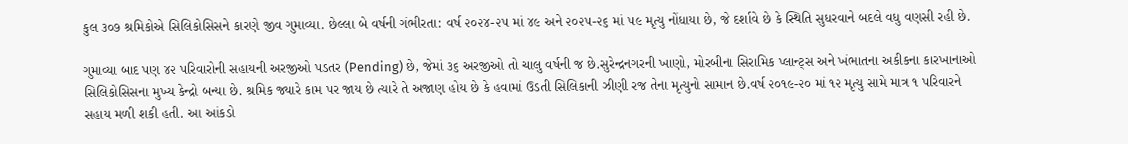કુલ ૩૦૭ શ્રમિકોએ સિલિકોસિસને કારણે જીવ ગુમાવ્યા. છેલ્લા બે વર્ષની ગંભીરતા: વર્ષ ૨૦૨૪-૨૫ માં ૪૯ અને ૨૦૨૫-૨૬ માં ૫૯ મૃત્યુ નોંધાયા છે, જે દર્શાવે છે કે સ્થિતિ સુધરવાને બદલે વધુ વણસી રહી છે.

ગુમાવ્યા બાદ પણ ૪૨ પરિવારોની સહાયની અરજીઓ પડતર (Pending) છે, જેમાં ૩૬ અરજીઓ તો ચાલુ વર્ષની જ છે.સુરેન્દ્રનગરની ખાણો, મોરબીના સિરામિક પ્લાન્ટ્સ અને ખંભાતના અકીકના કારખાનાઓ સિલિકોસિસના મુખ્ય કેન્દ્રો બન્યા છે. શ્રમિક જ્યારે કામ પર જાય છે ત્યારે તે અજાણ હોય છે કે હવામાં ઉડતી સિલિકાની ઝીણી રજ તેના મૃત્યુનો સામાન છે.વર્ષ ૨૦૧૯-૨૦ માં ૧૨ મૃત્યુ સામે માત્ર ૧ પરિવારને સહાય મળી શકી હતી. આ આંકડો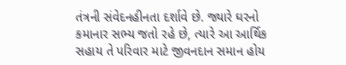તંત્રની સંવેદનહીનતા દર્શાવે છે. જ્યારે ઘરનો કમાનાર સભ્ય જતો રહે છે, ત્યારે આ આર્થિક સહાય તે પરિવાર માટે જીવનદાન સમાન હોય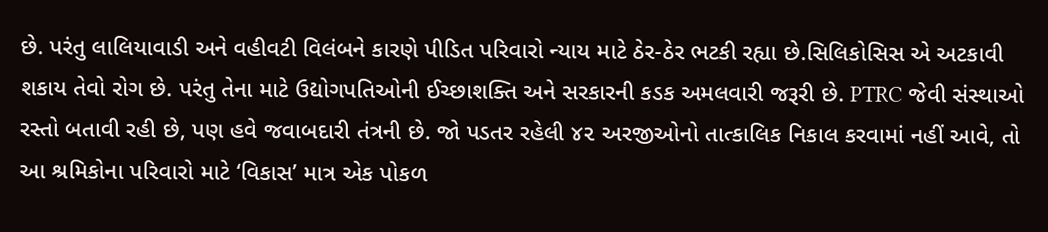છે. પરંતુ લાલિયાવાડી અને વહીવટી વિલંબને કારણે પીડિત પરિવારો ન્યાય માટે ઠેર-ઠેર ભટકી રહ્યા છે.સિલિકોસિસ એ અટકાવી શકાય તેવો રોગ છે. પરંતુ તેના માટે ઉદ્યોગપતિઓની ઈચ્છાશક્તિ અને સરકારની કડક અમલવારી જરૂરી છે. PTRC જેવી સંસ્થાઓ રસ્તો બતાવી રહી છે, પણ હવે જવાબદારી તંત્રની છે. જો પડતર રહેલી ૪૨ અરજીઓનો તાત્કાલિક નિકાલ કરવામાં નહીં આવે, તો આ શ્રમિકોના પરિવારો માટે ‘વિકાસ’ માત્ર એક પોકળ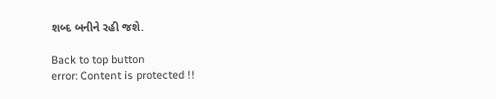શબ્દ બનીને રહી જશે.

Back to top button
error: Content is protected !!